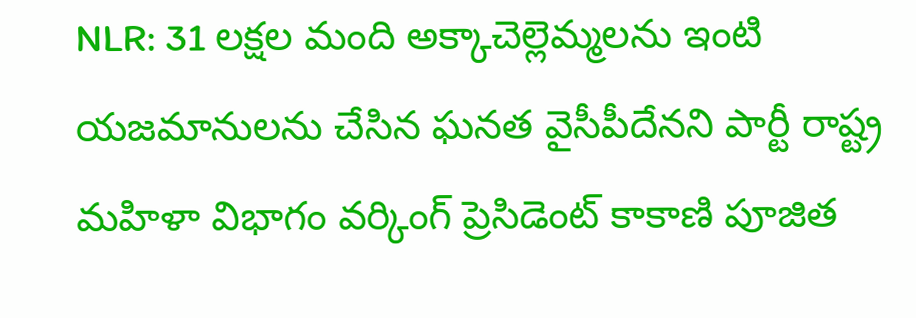NLR: 31 లక్షల మంది అక్కాచెల్లెమ్మలను ఇంటి యజమానులను చేసిన ఘనత వైసీపీదేనని పార్టీ రాష్ట్ర మహిళా విభాగం వర్కింగ్ ప్రెసిడెంట్ కాకాణి పూజిత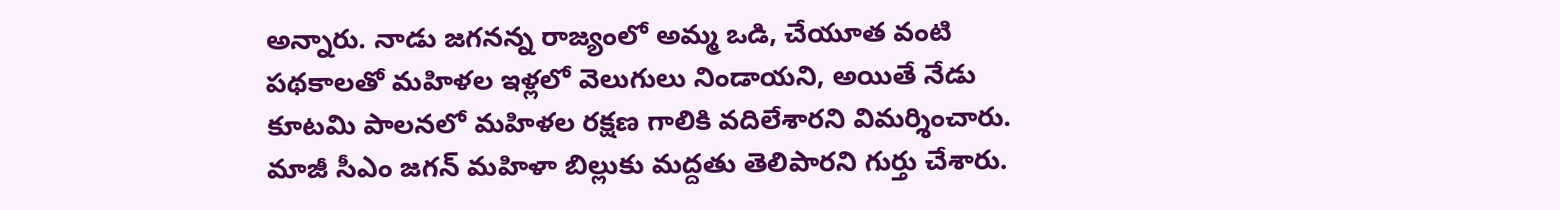అన్నారు. నాడు జగనన్న రాజ్యంలో అమ్మ ఒడి, చేయూత వంటి పథకాలతో మహిళల ఇళ్లలో వెలుగులు నిండాయని, అయితే నేడు కూటమి పాలనలో మహిళల రక్షణ గాలికి వదిలేశారని విమర్శించారు. మాజీ సీఎం జగన్ మహిళా బిల్లుకు మద్దతు తెలిపారని గుర్తు చేశారు.